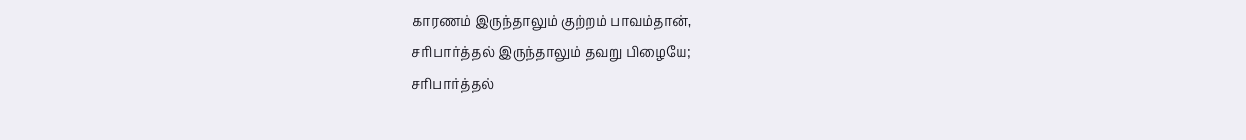காரணம் இருந்தாலும் குற்றம் பாவம்தான்,
சரிபார்த்தல் இருந்தாலும் தவறு பிழையே;
சரிபார்த்தல்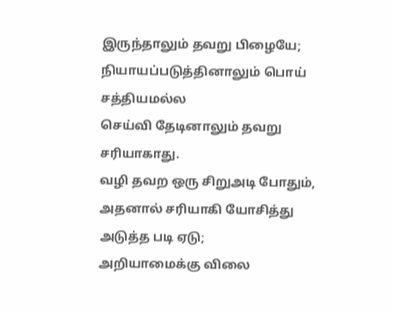இருந்தாலும் தவறு பிழையே;
நியாயப்படுத்தினாலும் பொய் சத்தியமல்ல
செய்வி தேடினாலும் தவறு சரியாகாது.
வழி தவற ஒரு சிறுஅடி போதும்,
அதனால் சரியாகி யோசித்து அடுத்த படி ஏடு;
அறியாமைக்கு விலை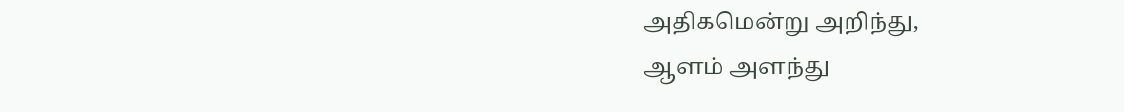அதிகமென்று அறிந்து,
ஆளம் அளந்து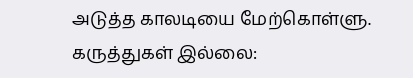அடுத்த காலடியை மேற்கொள்ளு.
கருத்துகள் இல்லை: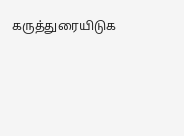கருத்துரையிடுக